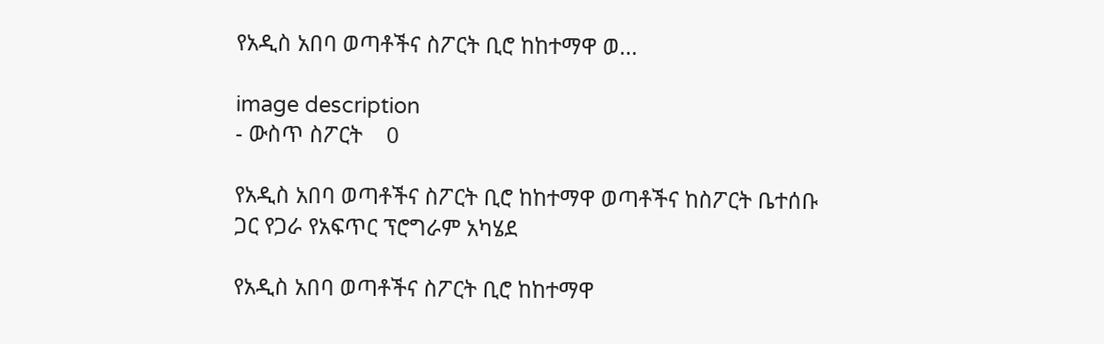የአዲስ አበባ ወጣቶችና ስፖርት ቢሮ ከከተማዋ ወ...

image description
- ውስጥ ስፖርት    0

የአዲስ አበባ ወጣቶችና ስፖርት ቢሮ ከከተማዋ ወጣቶችና ከስፖርት ቤተሰቡ ጋር የጋራ የአፍጥር ፕሮግራም አካሄደ

የአዲስ አበባ ወጣቶችና ስፖርት ቢሮ ከከተማዋ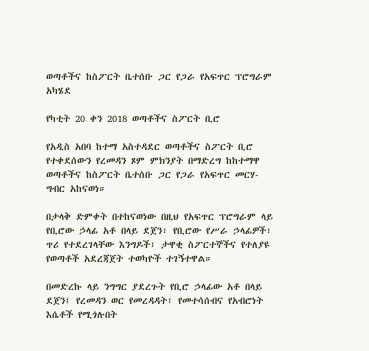ወጣቶችና ከስፖርት ቤተሰቡ ጋር የጋራ የአፍጥር ፕሮግራም አካሄደ

የካቲት 20 ቀን 2018 ወጣቶችና ስፖርት ቢሮ

የአዲስ አበባ ከተማ አስተዳደር ወጣቶችና ስፖርት ቢሮ የተቀደሰውን የረመዳን ጾም ምክንያት በማድረግ ከከተማዋ ወጣቶችና ከስፖርት ቤተሰቡ ጋር የጋራ የአፍጥር መርሃ-ግብር አከናወነ።

በታላቅ ድምቀት በተከናወነው በዚህ የአፍጥር ፕሮግራም ላይ የቢሮው ኃላፊ አቶ በላይ ደጀን፣ የቢሮው የሥራ ኃላፊዎች፣ ጥሪ የተደረገላቸው እንግዶች፣ ታዋቂ ስፖርተኞችና የተለያዩ የወጣቶች አደረጃጀት ተወካዮች ተገኝተዋል።

በመድረኩ ላይ ንግግር ያደረጉት የቢሮ ኃላፊው አቶ በላይ ደጀን፤ የረመዳን ወር የመረዳዳት፣ የመተሳሰብና የአብሮነት እሴቶች የሚጎሉበት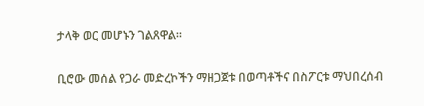ታላቅ ወር መሆኑን ገልጸዋል።

ቢሮው መሰል የጋራ መድረኮችን ማዘጋጀቱ በወጣቶችና በስፖርቱ ማህበረሰብ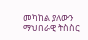መካከል ያለውን ማህበራዊ ትስስር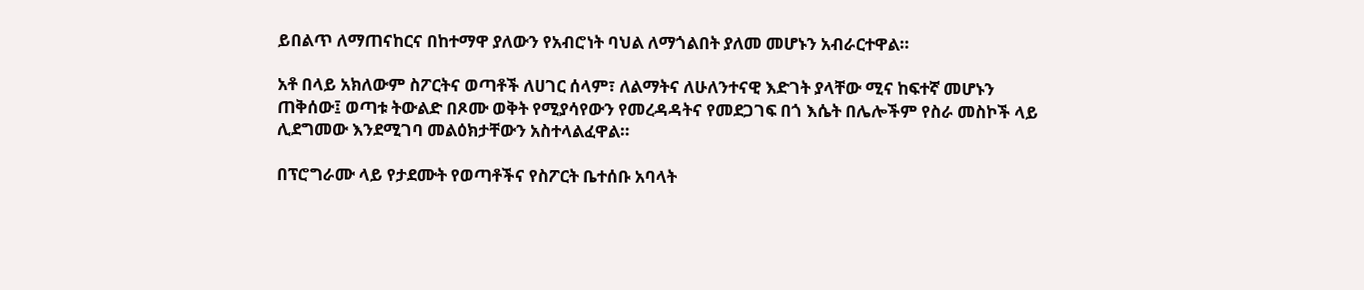ይበልጥ ለማጠናከርና በከተማዋ ያለውን የአብሮነት ባህል ለማጎልበት ያለመ መሆኑን አብራርተዋል።

አቶ በላይ አክለውም ስፖርትና ወጣቶች ለሀገር ሰላም፣ ለልማትና ለሁለንተናዊ እድገት ያላቸው ሚና ከፍተኛ መሆኑን ጠቅሰው፤ ወጣቱ ትውልድ በጾሙ ወቅት የሚያሳየውን የመረዳዳትና የመደጋገፍ በጎ እሴት በሌሎችም የስራ መስኮች ላይ ሊደግመው እንደሚገባ መልዕክታቸውን አስተላልፈዋል።

በፕሮግራሙ ላይ የታደሙት የወጣቶችና የስፖርት ቤተሰቡ አባላት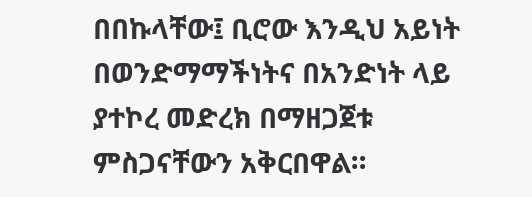በበኩላቸው፤ ቢሮው እንዲህ አይነት በወንድማማችነትና በአንድነት ላይ ያተኮረ መድረክ በማዘጋጀቱ ምስጋናቸውን አቅርበዋል።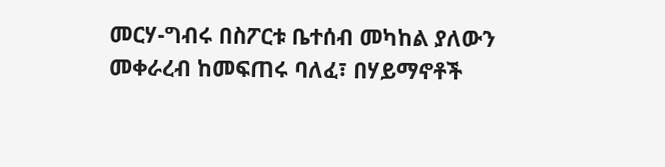መርሃ-ግብሩ በስፖርቱ ቤተሰብ መካከል ያለውን መቀራረብ ከመፍጠሩ ባለፈ፣ በሃይማኖቶች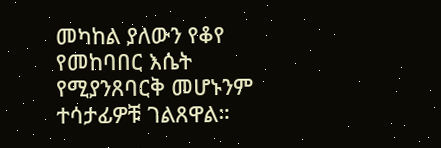መካከል ያለውን የቆየ የመከባበር እሴት የሚያንጸባርቅ መሆኑንም ተሳታፊዎቹ ገልጸዋል።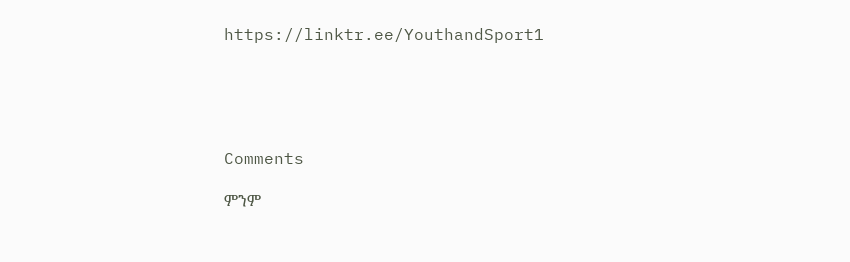https://linktr.ee/YouthandSport1





Comments

ምንም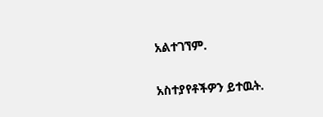አልተገኘም.

አስተያየቶችዎን ይተዉት.